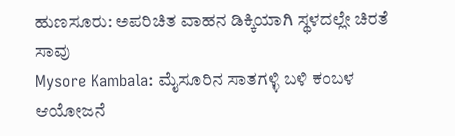ಹುಣಸೂರು: ಅಪರಿಚಿತ ವಾಹನ ಡಿಕ್ಕಿಯಾಗಿ ಸ್ಥಳದಲ್ಲೇ ಚಿರತೆ ಸಾವು
Mysore Kambala: ಮೈಸೂರಿನ ಸಾತಗಳ್ಳಿ ಬಳಿ ಕಂಬಳ ಆಯೋಜನೆ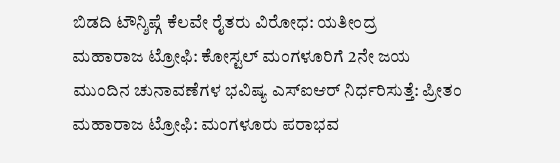ಬಿಡದಿ ಟೌನ್ಶಿಪ್ಗೆ ಕೆಲವೇ ರೈತರು ವಿರೋಧ: ಯತೀಂದ್ರ
ಮಹಾರಾಜ ಟ್ರೋಫಿ: ಕೋಸ್ಟಲ್ ಮಂಗಳೂರಿಗೆ 2ನೇ ಜಯ
ಮುಂದಿನ ಚುನಾವಣೆಗಳ ಭವಿಷ್ಯ ಎಸ್ಐಆರ್ ನಿರ್ಧರಿಸುತ್ತೆ: ಪ್ರೀತಂ
ಮಹಾರಾಜ ಟ್ರೋಫಿ: ಮಂಗಳೂರು ಪರಾಭವ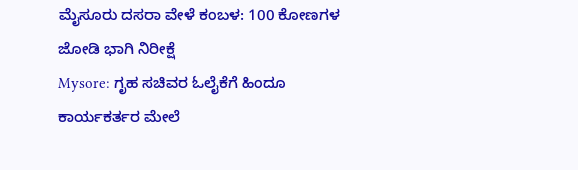ಮೈಸೂರು ದಸರಾ ವೇಳೆ ಕಂಬಳ: 100 ಕೋಣಗಳ ಜೋಡಿ ಭಾಗಿ ನಿರೀಕ್ಷೆ
Mysore: ಗೃಹ ಸಚಿವರ ಓಲೈಕೆಗೆ ಹಿಂದೂ ಕಾರ್ಯಕರ್ತರ ಮೇಲೆ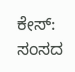ಕೇಸ್: ಸಂಸದ